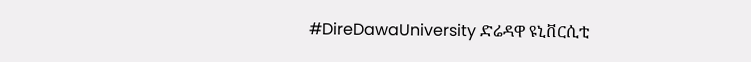#DireDawaUniversity ድሬዳዋ ዩኒቨርሲቲ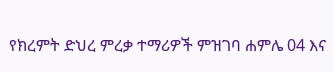የክረምት ድህረ ምረቃ ተማሪዎች ምዝገባ ሐምሌ 04 እና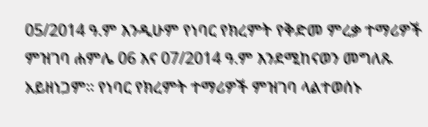05/2014 ዓ.ም እንዲሁም የነባር የክረምት የቅድመ ምረቃ ተማሪዎች ምዝገባ ሐምሌ 06 እና 07/2014 ዓ.ም እንደሚከናወን መግለጹ አይዘነጋም። የነባር የክረምት ተማሪዎች ምዝገባ ላልተወሰኑ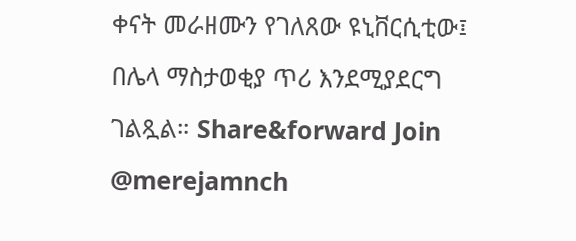ቀናት መራዘሙን የገለጸው ዩኒቨርሲቲው፤ በሌላ ማስታወቂያ ጥሪ እንደሚያደርግ ገልጿል። Share&forward Join @merejamnch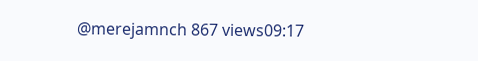@merejamnch 867 views09:17